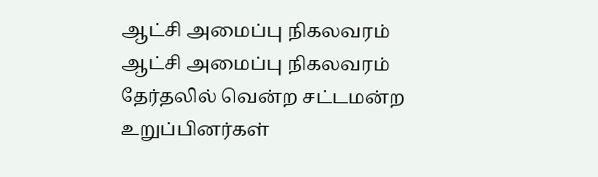ஆட்சி அமைப்பு நிகலவரம்
ஆட்சி அமைப்பு நிகலவரம்
தேர்தலில் வென்ற சட்டமன்ற உறுப்பினர்கள்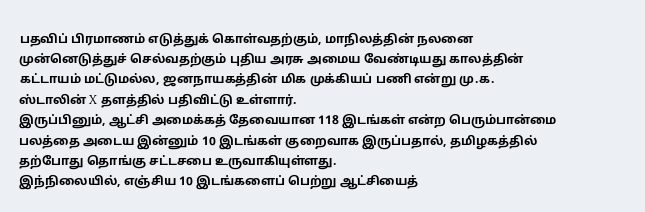பதவிப் பிரமாணம் எடுத்துக் கொள்வதற்கும், மாநிலத்தின் நலனை முன்னெடுத்துச் செல்வதற்கும் புதிய அரசு அமைய வேண்டியது காலத்தின் கட்டாயம் மட்டுமல்ல, ஜனநாயகத்தின் மிக முக்கியப் பணி என்று மு.க. ஸ்டாலின் X தளத்தில் பதிவிட்டு உள்ளார்.
இருப்பினும், ஆட்சி அமைக்கத் தேவையான 118 இடங்கள் என்ற பெரும்பான்மை பலத்தை அடைய இன்னும் 10 இடங்கள் குறைவாக இருப்பதால், தமிழகத்தில் தற்போது தொங்கு சட்டசபை உருவாகியுள்ளது.
இந்நிலையில், எஞ்சிய 10 இடங்களைப் பெற்று ஆட்சியைத்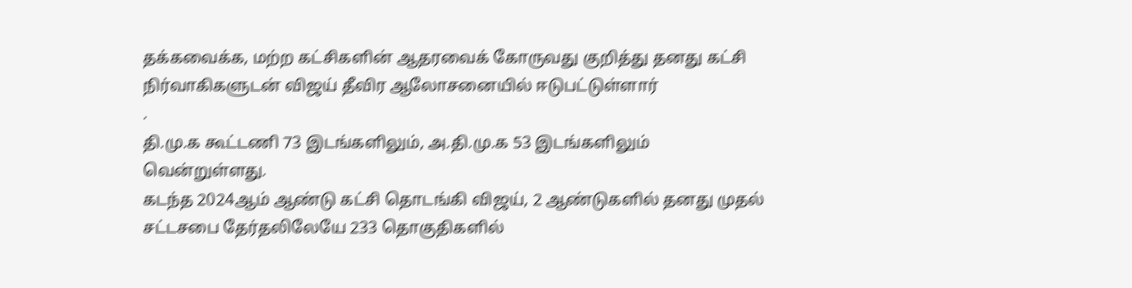தக்கவைக்க, மற்ற கட்சிகளின் ஆதரவைக் கோருவது குறித்து தனது கட்சி நிர்வாகிகளுடன் விஜய் தீவிர ஆலோசனையில் ஈடுபட்டுள்ளார்
.
தி.மு.க கூட்டணி 73 இடங்களிலும், அ.தி.மு.க 53 இடங்களிலும் வென்றுள்ளது.
கடந்த 2024ஆம் ஆண்டு கட்சி தொடங்கி விஜய், 2 ஆண்டுகளில் தனது முதல் சட்டசபை தேர்தலிலேயே 233 தொகுதிகளில்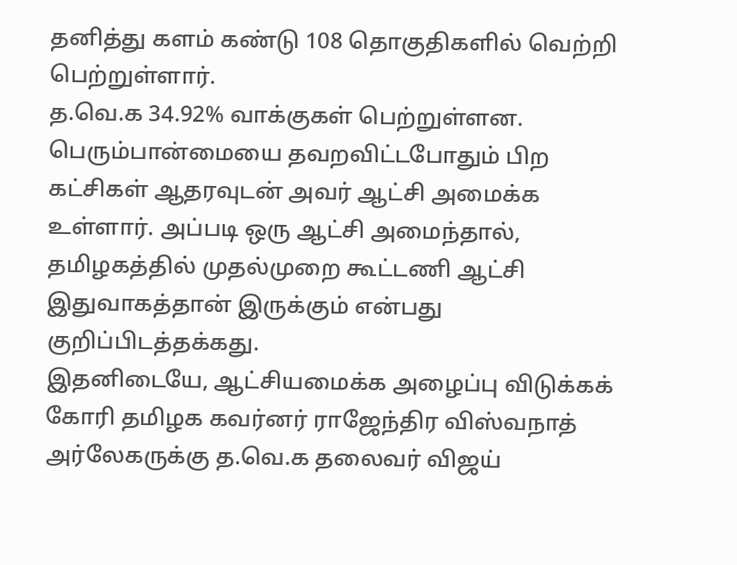தனித்து களம் கண்டு 108 தொகுதிகளில் வெற்றி பெற்றுள்ளார்.
த.வெ.க 34.92% வாக்குகள் பெற்றுள்ளன. பெரும்பான்மையை தவறவிட்டபோதும் பிற கட்சிகள் ஆதரவுடன் அவர் ஆட்சி அமைக்க உள்ளார். அப்படி ஒரு ஆட்சி அமைந்தால், தமிழகத்தில் முதல்முறை கூட்டணி ஆட்சி இதுவாகத்தான் இருக்கும் என்பது குறிப்பிடத்தக்கது.
இதனிடையே, ஆட்சியமைக்க அழைப்பு விடுக்கக் கோரி தமிழக கவர்னர் ராஜேந்திர விஸ்வநாத் அர்லேகருக்கு த.வெ.க தலைவர் விஜய்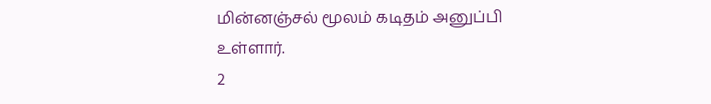மின்னஞ்சல் மூலம் கடிதம் அனுப்பி உள்ளார்.
2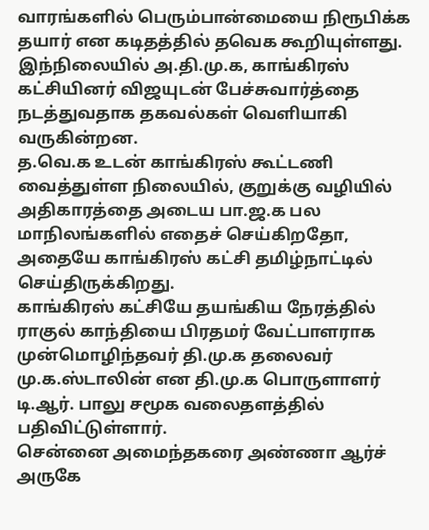வாரங்களில் பெரும்பான்மையை நிரூபிக்க தயார் என கடிதத்தில் தவெக கூறியுள்ளது. இந்நிலையில் அ.தி.மு.க, காங்கிரஸ் கட்சியினர் விஜயுடன் பேச்சுவார்த்தை நடத்துவதாக தகவல்கள் வெளியாகி வருகின்றன.
த.வெ.க உடன் காங்கிரஸ் கூட்டணி வைத்துள்ள நிலையில், குறுக்கு வழியில் அதிகாரத்தை அடைய பா.ஜ.க பல மாநிலங்களில் எதைச் செய்கிறதோ, அதையே காங்கிரஸ் கட்சி தமிழ்நாட்டில் செய்திருக்கிறது.
காங்கிரஸ் கட்சியே தயங்கிய நேரத்தில் ராகுல் காந்தியை பிரதமர் வேட்பாளராக முன்மொழிந்தவர் தி.மு.க தலைவர் மு.க.ஸ்டாலின் என தி.மு.க பொருளாளர் டி.ஆர். பாலு சமூக வலைதளத்தில் பதிவிட்டுள்ளார்.
சென்னை அமைந்தகரை அண்ணா ஆர்ச் அருகே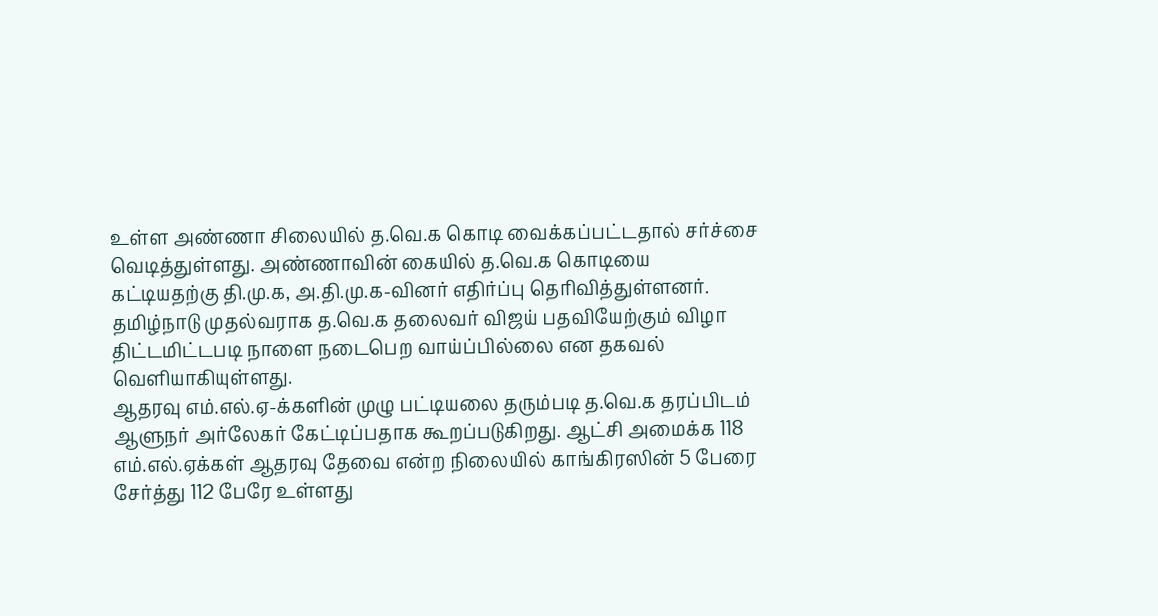உள்ள அண்ணா சிலையில் த.வெ.க கொடி வைக்கப்பட்டதால் சர்ச்சை வெடித்துள்ளது. அண்ணாவின் கையில் த.வெ.க கொடியை கட்டியதற்கு தி.மு.க, அ.தி.மு.க-வினர் எதிர்ப்பு தெரிவித்துள்ளனர்.
தமிழ்நாடு முதல்வராக த.வெ.க தலைவர் விஜய் பதவியேற்கும் விழா திட்டமிட்டபடி நாளை நடைபெற வாய்ப்பில்லை என தகவல் வெளியாகியுள்ளது.
ஆதரவு எம்.எல்.ஏ-க்களின் முழு பட்டியலை தரும்படி த.வெ.க தரப்பிடம் ஆளுநர் அர்லேகர் கேட்டிப்பதாக கூறப்படுகிறது. ஆட்சி அமைக்க 118 எம்.எல்.ஏக்கள் ஆதரவு தேவை என்ற நிலையில் காங்கிரஸின் 5 பேரை சேர்த்து 112 பேரே உள்ளது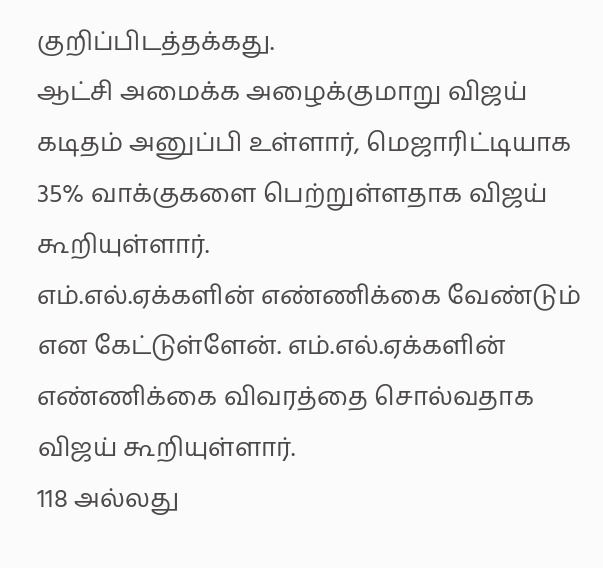குறிப்பிடத்தக்கது.
ஆட்சி அமைக்க அழைக்குமாறு விஜய் கடிதம் அனுப்பி உள்ளார், மெஜாரிட்டியாக 35% வாக்குகளை பெற்றுள்ளதாக விஜய் கூறியுள்ளார்.
எம்.எல்.ஏக்களின் எண்ணிக்கை வேண்டும் என கேட்டுள்ளேன். எம்.எல்.ஏக்களின் எண்ணிக்கை விவரத்தை சொல்வதாக விஜய் கூறியுள்ளார்.
118 அல்லது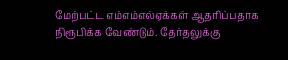மேற்பட்ட எம்எம்எல்ஏக்கள் ஆதரிப்பதாக நிரூபிக்க வேண்டும். தேர்தலுக்கு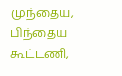முந்தைய, பிந்தைய கூட்டணி,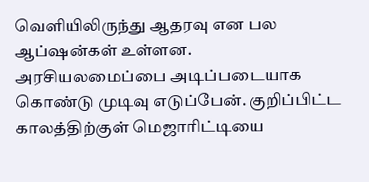வெளியிலிருந்து ஆதரவு என பல ஆப்ஷன்கள் உள்ளன.
அரசியலமைப்பை அடிப்படையாக கொண்டு முடிவு எடுப்பேன். குறிப்பிட்ட காலத்திற்குள் மெஜாரிட்டியை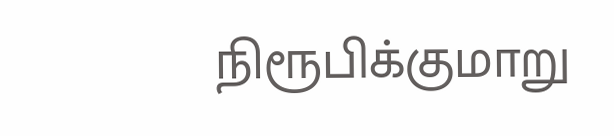நிரூபிக்குமாறு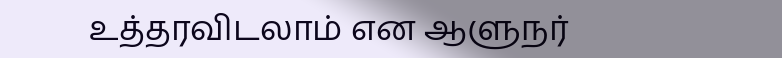உத்தரவிடலாம் என ஆளுநர்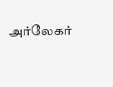அர்லேகர்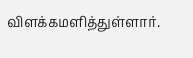விளக்கமளித்துள்ளார்.